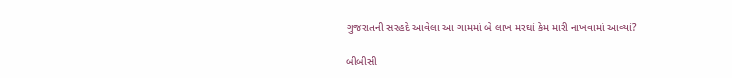ગુજરાતની સરહદે આવેલા આ ગામમાં બે લાખ મરઘાં કેમ મારી નાખવામાં આવ્યાં?

બીબીસી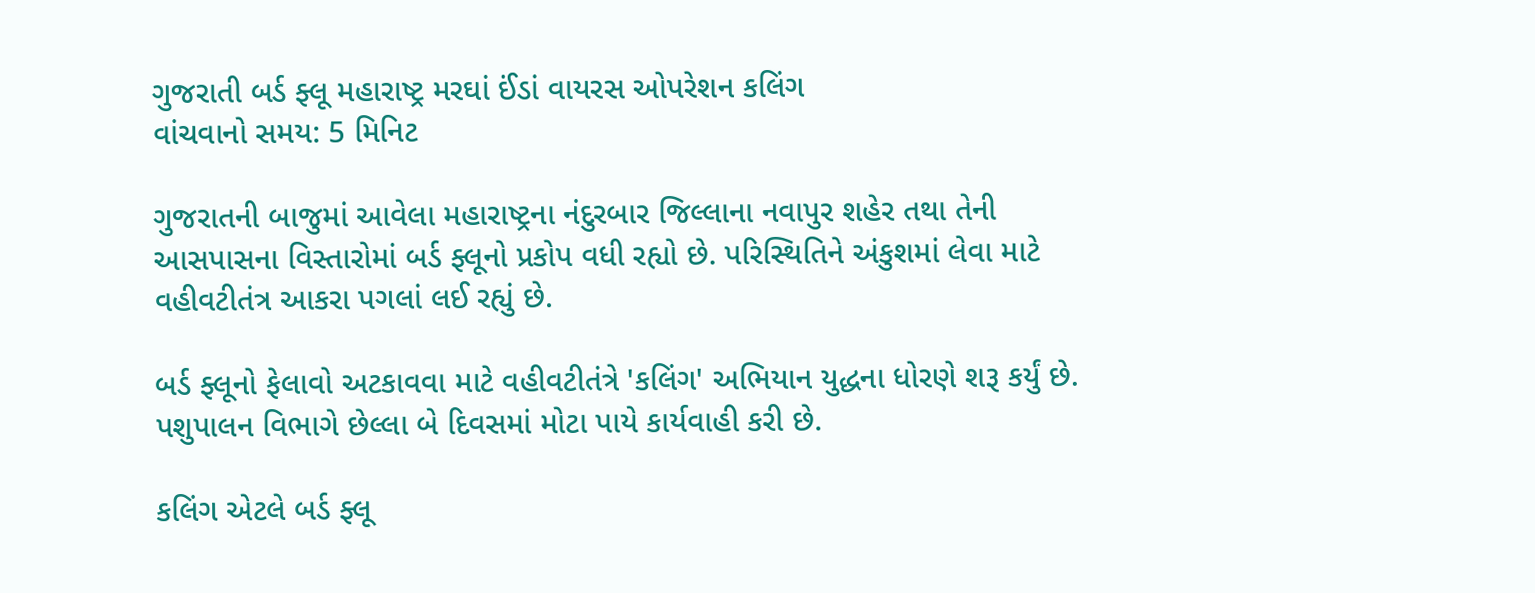ગુજરાતી બર્ડ ફ્લૂ મહારાષ્ટ્ર મરઘાં ઈંડાં વાયરસ ઓપરેશન કલિંગ
વાંચવાનો સમય: 5 મિનિટ

ગુજરાતની બાજુમાં આવેલા મહારાષ્ટ્રના નંદુરબાર જિલ્લાના નવાપુર શહેર તથા તેની આસપાસના વિસ્તારોમાં બર્ડ ફ્લૂનો પ્રકોપ વધી રહ્યો છે. પરિસ્થિતિને અંકુશમાં લેવા માટે વહીવટીતંત્ર આકરા પગલાં લઈ રહ્યું છે.

બર્ડ ફ્લૂનો ફેલાવો અટકાવવા માટે વહીવટીતંત્રે 'કલિંગ' અભિયાન યુદ્ધના ધોરણે શરૂ કર્યું છે. પશુપાલન વિભાગે છેલ્લા બે દિવસમાં મોટા પાયે કાર્યવાહી કરી છે.

કલિંગ એટલે બર્ડ ફ્લૂ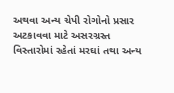અથવા અન્ય ચેપી રોગોનો પ્રસાર અટકાવવા માટે અસરગ્રસ્ત વિસ્તારોમાં રહેતાં મરઘાં તથા અન્ય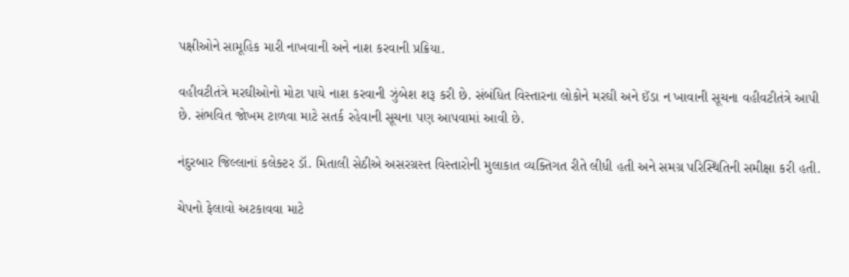પક્ષીઓને સામૂહિક મારી નાખવાની અને નાશ કરવાની પ્રક્રિયા.

વહીવટીતંત્રે મરઘીઓનો મોટા પાયે નાશ કરવાની ઝુંબેશ શરૂ કરી છે. સંબંધિત વિસ્તારના લોકોને મરઘી અને ઈંડા ન ખાવાની સૂચના વહીવટીતંત્રે આપી છે. સંભવિત જોખમ ટાળવા માટે સતર્ક રહેવાની સૂચના પણ આપવામાં આવી છે.

નંદુરબાર જિલ્લાનાં કલેક્ટર ડૉ. મિતાલી સેઠીએ અસરગ્રસ્ત વિસ્તારોની મુલાકાત વ્યક્તિગત રીતે લીધી હતી અને સમગ્ર પરિસ્થિતિની સમીક્ષા કરી હતી.

ચેપનો ફેલાવો અટકાવવા માટે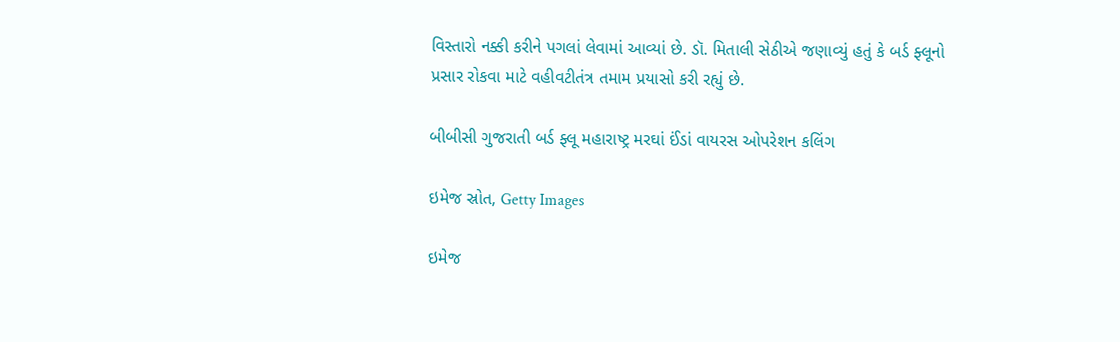વિસ્તારો નક્કી કરીને પગલાં લેવામાં આવ્યાં છે. ડૉ. મિતાલી સેઠીએ જણાવ્યું હતું કે બર્ડ ફ્લૂનો પ્રસાર રોકવા માટે વહીવટીતંત્ર તમામ પ્રયાસો કરી રહ્યું છે.

બીબીસી ગુજરાતી બર્ડ ફ્લૂ મહારાષ્ટ્ર મરઘાં ઈંડાં વાયરસ ઓપરેશન કલિંગ

ઇમેજ સ્રોત, Getty Images

ઇમેજ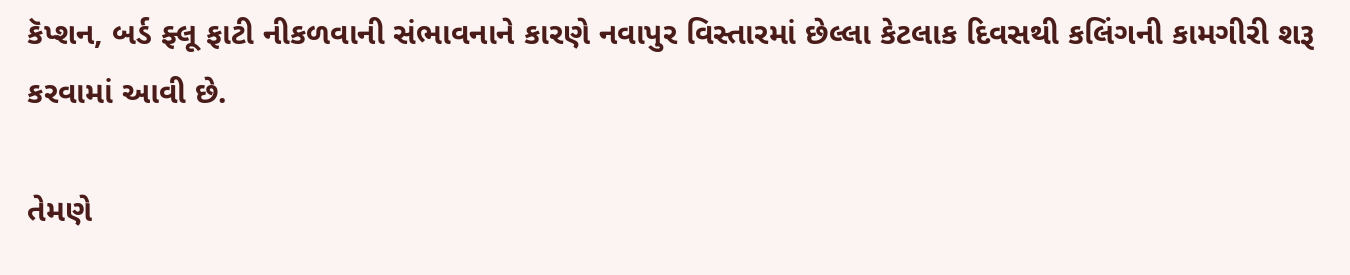કૅપ્શન, બર્ડ ફ્લૂ ફાટી નીકળવાની સંભાવનાને કારણે નવાપુર વિસ્તારમાં છેલ્લા કેટલાક દિવસથી કલિંગની કામગીરી શરૂ કરવામાં આવી છે.

તેમણે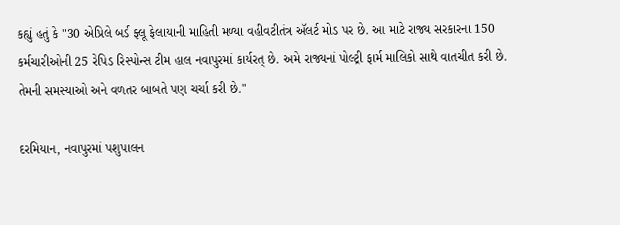કહ્યું હતું કે "30 એપ્રિલે બર્ડ ફ્લૂ ફેલાયાની માહિતી મળ્યા વહીવટીતંત્ર ઍલર્ટ મોડ પર છે. આ માટે રાજ્ય સરકારના 150 કર્મચારીઓની 25 રેપિડ રિસ્પોન્સ ટીમ હાલ નવાપુરમાં કાર્યરત્ છે. અમે રાજ્યનાં પોલ્ટ્રી ફાર્મ માલિકો સાથે વાતચીત કરી છે. તેમની સમસ્યાઓ અને વળતર બાબતે પણ ચર્ચા કરી છે."

દરમિયાન, નવાપુરમાં પશુપાલન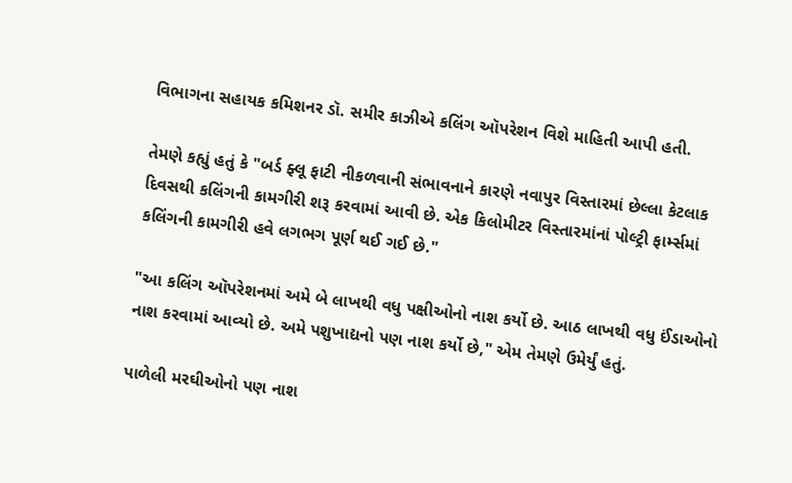વિભાગના સહાયક કમિશનર ડૉ. સમીર કાઝીએ કલિંગ ઑપરેશન વિશે માહિતી આપી હતી.

તેમણે કહ્યું હતું કે "બર્ડ ફ્લૂ ફાટી નીકળવાની સંભાવનાને કારણે નવાપુર વિસ્તારમાં છેલ્લા કેટલાક દિવસથી કલિંગની કામગીરી શરૂ કરવામાં આવી છે. એક કિલોમીટર વિસ્તારમાંનાં પોલ્ટ્રી ફાર્મ્સમાં કલિંગની કામગીરી હવે લગભગ પૂર્ણ થઈ ગઈ છે."

"આ કલિંગ ઑપરેશનમાં અમે બે લાખથી વધુ પક્ષીઓનો નાશ કર્યો છે. આઠ લાખથી વધુ ઈંડાઓનો નાશ કરવામાં આવ્યો છે. અમે પશુખાદ્યનો પણ નાશ કર્યો છે," એમ તેમણે ઉમેર્યું હતું.

પાળેલી મરઘીઓનો પણ નાશ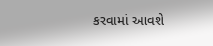કરવામાં આવશે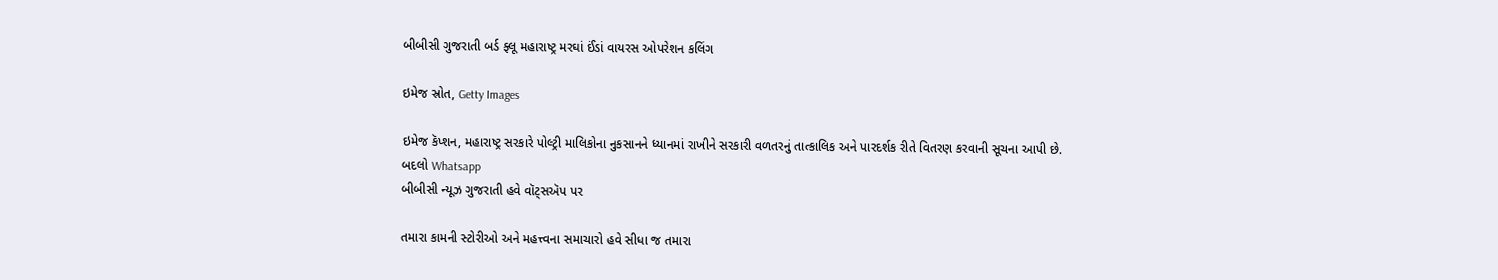બીબીસી ગુજરાતી બર્ડ ફ્લૂ મહારાષ્ટ્ર મરઘાં ઈંડાં વાયરસ ઓપરેશન કલિંગ

ઇમેજ સ્રોત, Getty Images

ઇમેજ કૅપ્શન, મહારાષ્ટ્ર સરકારે પોલ્ટ્રી માલિકોના નુકસાનને ધ્યાનમાં રાખીને સરકારી વળતરનું તાત્કાલિક અને પારદર્શક રીતે વિતરણ કરવાની સૂચના આપી છે.
બદલો Whatsapp
બીબીસી ન્યૂઝ ગુજરાતી હવે વૉટ્સઍપ પર

તમારા કામની સ્ટોરીઓ અને મહત્ત્વના સમાચારો હવે સીધા જ તમારા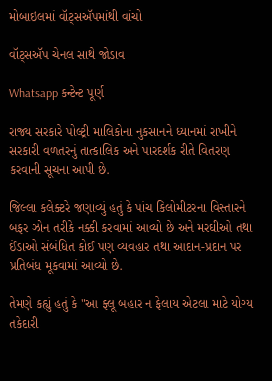મોબાઇલમાં વૉટ્સઍપમાંથી વાંચો

વૉટ્સઍપ ચેનલ સાથે જોડાવ

Whatsapp કન્ટેન્ટ પૂર્ણ

રાજ્ય સરકારે પોલ્ટ્રી માલિકોના નુકસાનને ધ્યાનમાં રાખીને સરકારી વળતરનું તાત્કાલિક અને પારદર્શક રીતે વિતરણ કરવાની સૂચના આપી છે.

જિલ્લા કલેક્ટરે જણાવ્યું હતું કે પાંચ કિલોમીટરના વિસ્તારને બફર ઝોન તરીકે નક્કી કરવામાં આવ્યો છે અને મરઘીઓ તથા ઈંડાઓ સંબંધિત કોઈ પણ વ્યવહાર તથા આદાન-પ્રદાન પર પ્રતિબંધ મૂકવામાં આવ્યો છે.

તેમણે કહ્યું હતું કે "આ ફ્લૂ બહાર ન ફેલાય એટલા માટે યોગ્ય તકેદારી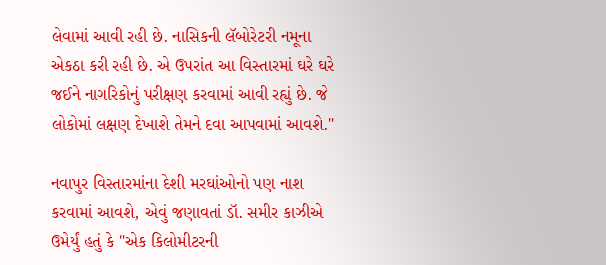લેવામાં આવી રહી છે. નાસિકની લૅબોરેટરી નમૂના એકઠા કરી રહી છે. એ ઉપરાંત આ વિસ્તારમાં ઘરે ઘરે જઈને નાગરિકોનું પરીક્ષણ કરવામાં આવી રહ્યું છે. જે લોકોમાં લક્ષણ દેખાશે તેમને દવા આપવામાં આવશે."

નવાપુર વિસ્તારમાંના દેશી મરઘાંઓનો પણ નાશ કરવામાં આવશે, એવું જણાવતાં ડૉ. સમીર કાઝીએ ઉમેર્યું હતું કે "એક કિલોમીટરની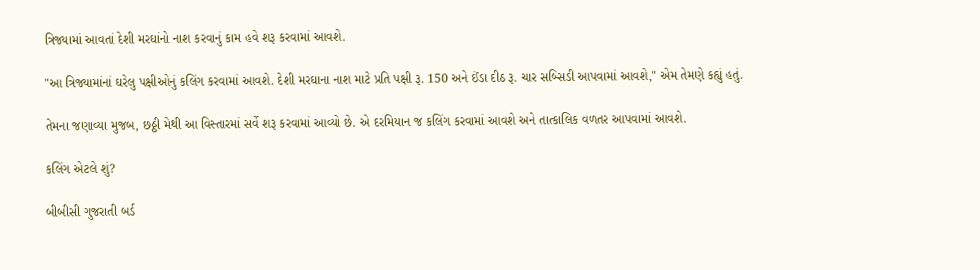ત્રિજ્યામાં આવતાં દેશી મરઘાંનો નાશ કરવાનું કામ હવે શરૂ કરવામાં આવશે.

"આ ત્રિજ્યામાંનાં ઘરેલુ પક્ષીઓનું કલિંગ કરવામાં આવશે. દેશી મરઘાના નાશ માટે પ્રતિ પક્ષી રૂ. 150 અને ઈંડા દીઠ રૂ. ચાર સબ્સિડી આપવામાં આવશે," એમ તેમણે કહ્યું હતું.

તેમના જણાવ્યા મુજબ, છઠ્ઠી મેથી આ વિસ્તારમાં સર્વે શરૂ કરવામાં આવ્યો છે. એ દરમિયાન જ કલિંગ કરવામાં આવશે અને તાત્કાલિક વળતર આપવામાં આવશે.

કલિંગ એટલે શું?

બીબીસી ગુજરાતી બર્ડ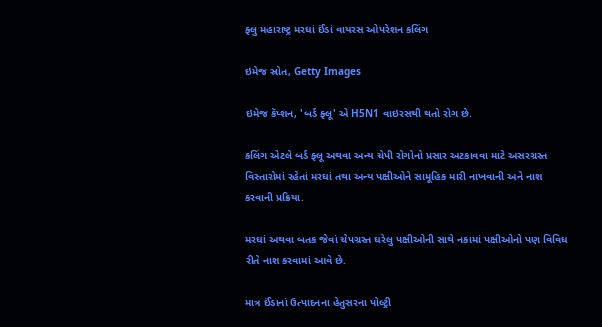ફ્લુ મહારાષ્ટ્ર મરઘાં ઈંડાં વાયરસ ઓપરેશન કલિંગ

ઇમેજ સ્રોત, Getty Images

ઇમેજ કૅપ્શન, 'બર્ડ ફ્લૂ' એ H5N1 વાઇરસથી થતો રોગ છે.

કલિંગ એટલે બર્ડ ફ્લૂ અથવા અન્ય ચેપી રોગોનો પ્રસાર અટકાવવા માટે અસરગ્રસ્ત વિસ્તારોમાં રહેતાં મરઘાં તથા અન્ય પક્ષીઓને સામૂહિક મારી નાખવાની અને નાશ કરવાની પ્રક્રિયા.

મરઘાં અથવા બતક જેવાં ચેપગ્રસ્ત ઘરેલુ પક્ષીઓની સાથે નકામાં પક્ષીઓનો પણ વિવિધ રીતે નાશ કરવામાં આવે છે.

માત્ર ઈંડાનાં ઉત્પાદનના હેતુસરના પોલ્ટ્રી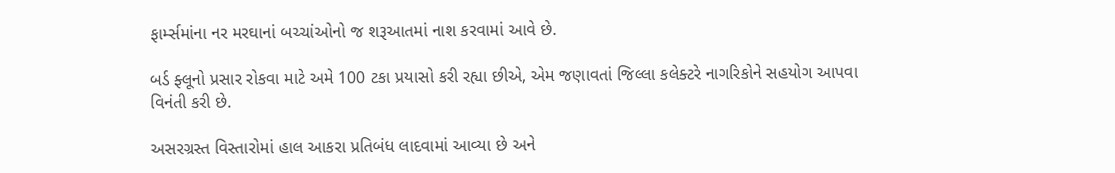ફાર્મ્સમાંના નર મરઘાનાં બચ્ચાંઓનો જ શરૂઆતમાં નાશ કરવામાં આવે છે.

બર્ડ ફ્લૂનો પ્રસાર રોકવા માટે અમે 100 ટકા પ્રયાસો કરી રહ્યા છીએ, એમ જણાવતાં જિલ્લા કલેક્ટરે નાગરિકોને સહયોગ આપવા વિનંતી કરી છે.

અસરગ્રસ્ત વિસ્તારોમાં હાલ આકરા પ્રતિબંધ લાદવામાં આવ્યા છે અને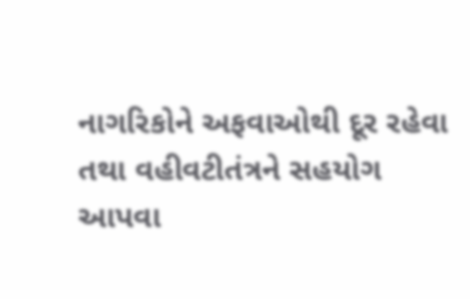નાગરિકોને અફવાઓથી દૂર રહેવા તથા વહીવટીતંત્રને સહયોગ આપવા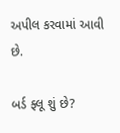અપીલ કરવામાં આવી છે.

બર્ડ ફ્લૂ શું છે?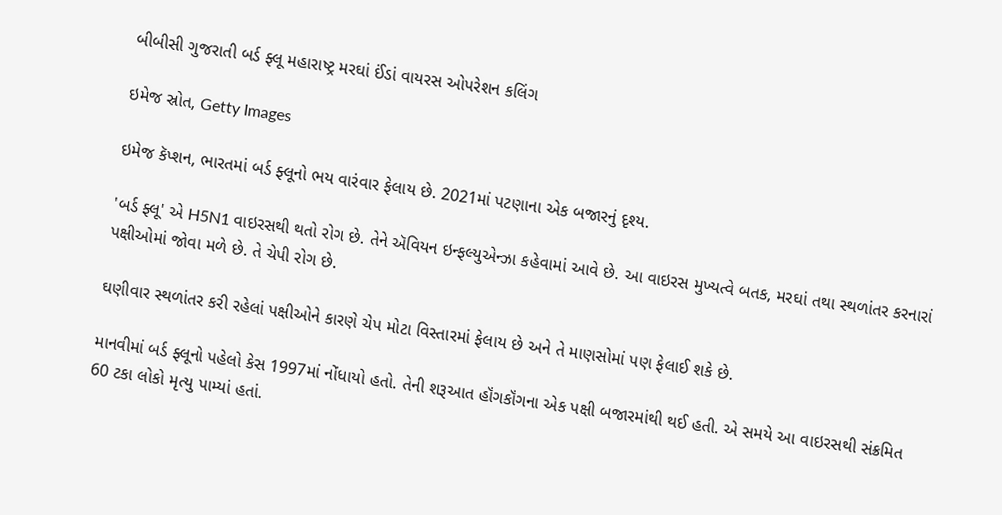બીબીસી ગુજરાતી બર્ડ ફ્લૂ મહારાષ્ટ્ર મરઘાં ઈંડાં વાયરસ ઓપરેશન કલિંગ

ઇમેજ સ્રોત, Getty Images

ઇમેજ કૅપ્શન, ભારતમાં બર્ડ ફ્લૂનો ભય વારંવાર ફેલાય છે. 2021માં પટણાના એક બજારનું દૃશ્ય.

'બર્ડ ફ્લૂ' એ H5N1 વાઇરસથી થતો રોગ છે. તેને ઍવિયન ઇન્ફલ્યુએન્ઝા કહેવામાં આવે છે. આ વાઇરસ મુખ્યત્વે બતક, મરઘાં તથા સ્થળાંતર કરનારાં પક્ષીઓમાં જોવા મળે છે. તે ચેપી રોગ છે.

ઘણીવાર સ્થળાંતર કરી રહેલાં પક્ષીઓને કારણે ચેપ મોટા વિસ્તારમાં ફેલાય છે અને તે માણસોમાં પણ ફેલાઈ શકે છે.

માનવીમાં બર્ડ ફ્લૂનો પહેલો કેસ 1997માં નોંધાયો હતો. તેની શરૂઆત હૉંગકૉંગના એક પક્ષી બજારમાંથી થઈ હતી. એ સમયે આ વાઇરસથી સંક્રમિત 60 ટકા લોકો મૃત્યુ પામ્યાં હતાં.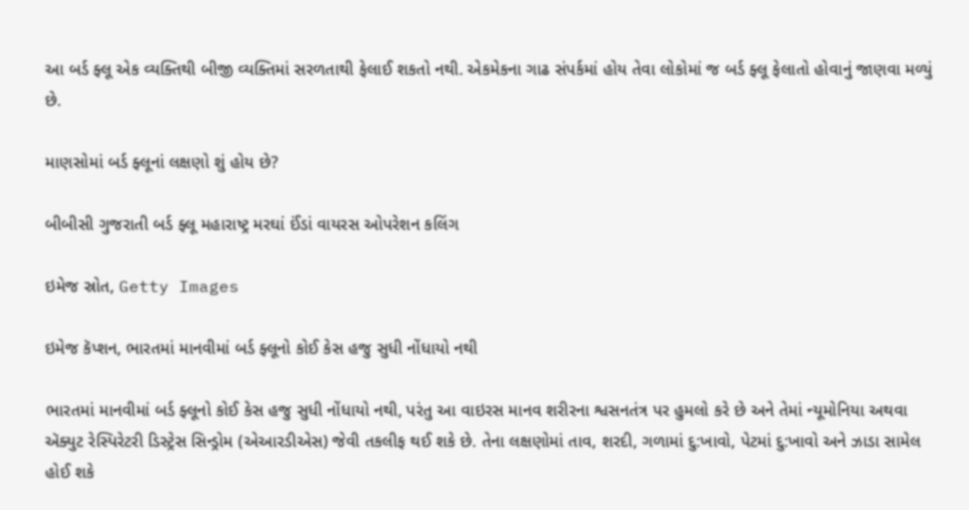આ બર્ડ ફ્લૂ એક વ્યક્તિથી બીજી વ્યક્તિમાં સરળતાથી ફેલાઈ શકતો નથી. એકમેકના ગાઢ સંપર્કમાં હોય તેવા લોકોમાં જ બર્ડ ફ્લૂ ફેલાતો હોવાનું જાણવા મળ્યું છે.

માણસોમાં બર્ડ ફ્લૂનાં લક્ષણો શું હોય છે?

બીબીસી ગુજરાતી બર્ડ ફ્લૂ મહારાષ્ટ્ર મરઘાં ઈંડાં વાયરસ ઓપરેશન કલિંગ

ઇમેજ સ્રોત, Getty Images

ઇમેજ કૅપ્શન, ભારતમાં માનવીમાં બર્ડ ફ્લૂનો કોઈ કેસ હજુ સુધી નોંધાયો નથી

ભારતમાં માનવીમાં બર્ડ ફ્લૂનો કોઈ કેસ હજુ સુધી નોંધાયો નથી, પરંતુ આ વાઇરસ માનવ શરીરના શ્વસનતંત્ર પર હુમલો કરે છે અને તેમાં ન્યૂમોનિયા અથવા ઍક્યુટ રેસ્પિરેટરી ડિસ્ટ્રેસ સિન્ડ્રોમ (એઆરડીએસ) જેવી તકલીફ થઈ શકે છે. તેના લક્ષણોમાં તાવ, શરદી, ગળામાં દુ:ખાવો, પેટમાં દુ:ખાવો અને ઝાડા સામેલ હોઈ શકે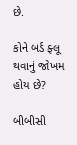છે.

કોને બર્ડ ફ્લૂ થવાનું જોખમ હોય છે?

બીબીસી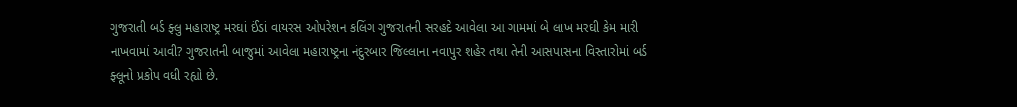ગુજરાતી બર્ડ ફ્લુ મહારાષ્ટ્ર મરઘાં ઈંડાં વાયરસ ઓપરેશન કલિંગ ગુજરાતની સરહદે આવેલા આ ગામમાં બે લાખ મરઘી કેમ મારી નાખવામાં આવી? ગુજરાતની બાજુમાં આવેલા મહારાષ્ટ્રના નંદુરબાર જિલ્લાના નવાપુર શહેર તથા તેની આસપાસના વિસ્તારોમાં બર્ડ ફ્લૂનો પ્રકોપ વધી રહ્યો છે.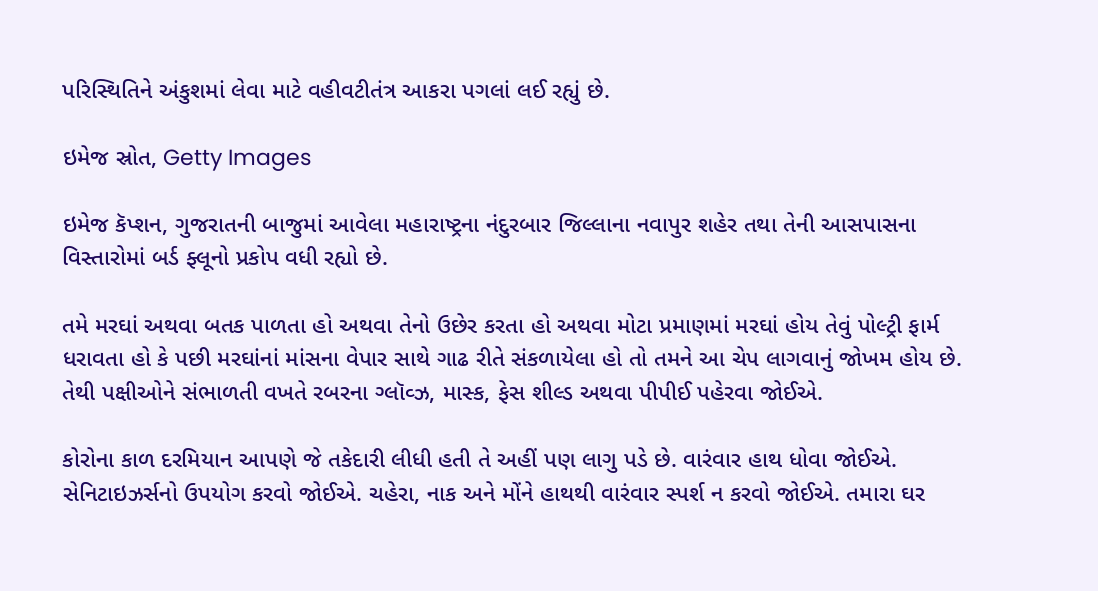પરિસ્થિતિને અંકુશમાં લેવા માટે વહીવટીતંત્ર આકરા પગલાં લઈ રહ્યું છે.

ઇમેજ સ્રોત, Getty Images

ઇમેજ કૅપ્શન, ગુજરાતની બાજુમાં આવેલા મહારાષ્ટ્રના નંદુરબાર જિલ્લાના નવાપુર શહેર તથા તેની આસપાસના વિસ્તારોમાં બર્ડ ફ્લૂનો પ્રકોપ વધી રહ્યો છે.

તમે મરઘાં અથવા બતક પાળતા હો અથવા તેનો ઉછેર કરતા હો અથવા મોટા પ્રમાણમાં મરઘાં હોય તેવું પોલ્ટ્રી ફાર્મ ધરાવતા હો કે પછી મરઘાંનાં માંસના વેપાર સાથે ગાઢ રીતે સંકળાયેલા હો તો તમને આ ચેપ લાગવાનું જોખમ હોય છે. તેથી પક્ષીઓને સંભાળતી વખતે રબરના ગ્લૉવ્ઝ, માસ્ક, ફેસ શીલ્ડ અથવા પીપીઈ પહેરવા જોઈએ.

કોરોના કાળ દરમિયાન આપણે જે તકેદારી લીધી હતી તે અહીં પણ લાગુ પડે છે. વારંવાર હાથ ધોવા જોઈએ. સેનિટાઇઝર્સનો ઉપયોગ કરવો જોઈએ. ચહેરા, નાક અને મોંને હાથથી વારંવાર સ્પર્શ ન કરવો જોઈએ. તમારા ઘર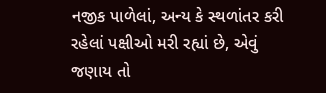નજીક પાળેલાં, અન્ય કે સ્થળાંતર કરી રહેલાં પક્ષીઓ મરી રહ્યાં છે, એવું જણાય તો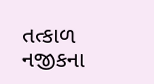તત્કાળ નજીકના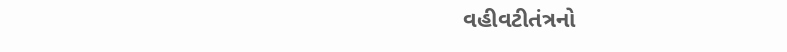વહીવટીતંત્રનો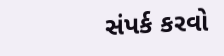સંપર્ક કરવો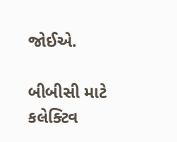જોઈએ.

બીબીસી માટે કલેક્ટિવ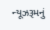ન્યૂઝરૂમનું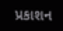પ્રકાશન